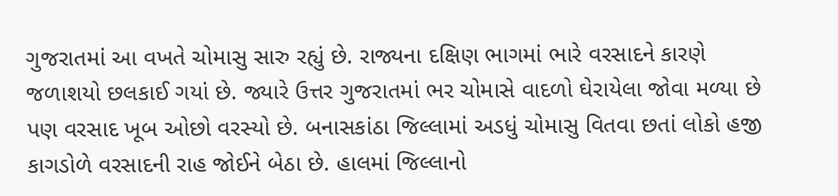ગુજરાતમાં આ વખતે ચોમાસુ સારુ રહ્યું છે. રાજ્યના દક્ષિણ ભાગમાં ભારે વરસાદને કારણે જળાશયો છલકાઈ ગયાં છે. જ્યારે ઉત્તર ગુજરાતમાં ભર ચોમાસે વાદળો ઘેરાયેલા જોવા મળ્યા છે પણ વરસાદ ખૂબ ઓછો વરસ્યો છે. બનાસકાંઠા જિલ્લામાં અડધું ચોમાસુ વિતવા છતાં લોકો હજી કાગડોળે વરસાદની રાહ જોઈને બેઠા છે. હાલમાં જિલ્લાનો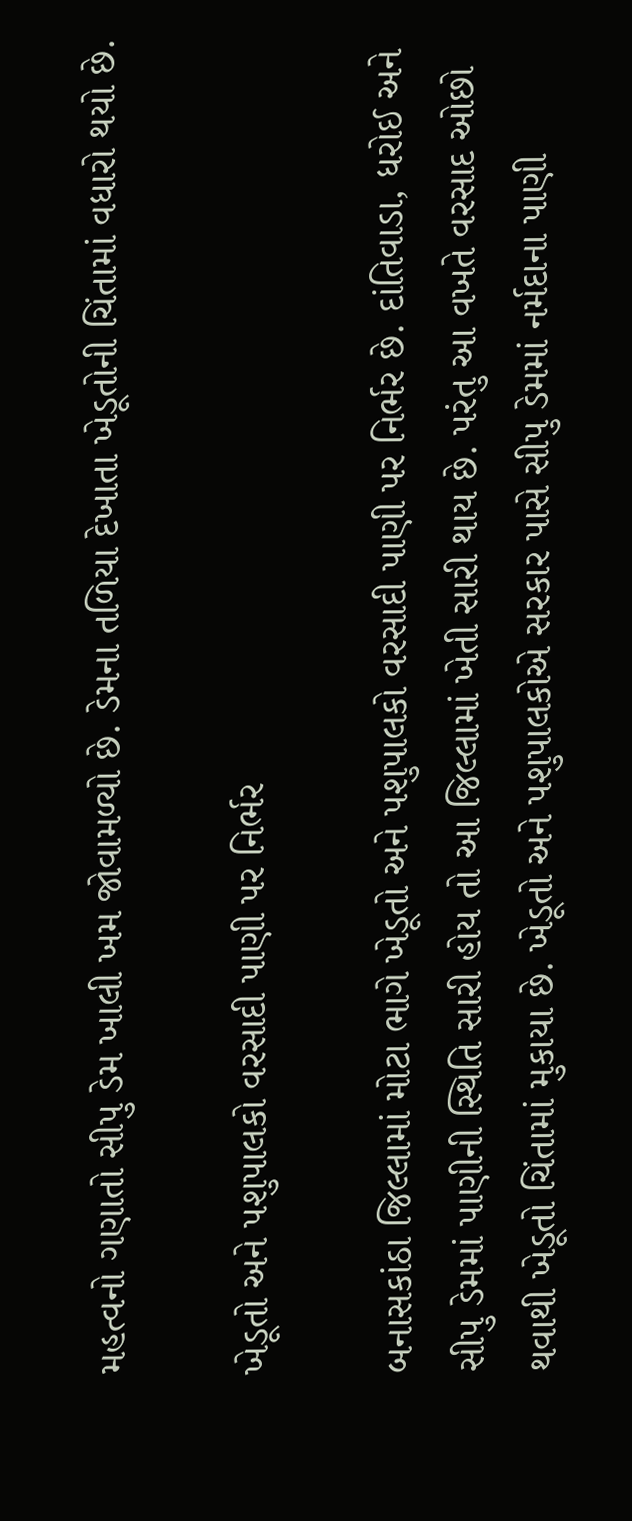મહત્વનો ગણાતો સીપુ ડેમ ખાલી ખમ જોવામળ્યો છે. ડેમના તળિયા દેખાતા ખેડૂતોની ચિંતામાં વધારો થયો છે.

ખેડૂતો અને પશુપાલકો વરસાદી પાણી પર નિર્ભર

બનાસકાંઠા જિલ્લામાં મોટા ભાગે ખેડૂતો અને પશુપાલકો વરસાદી પાણી પર નિર્ભર છે. દાંતિવાડા, ધરોઈ અને સીપુ ડેમમાં પાણીની સ્થિતિ સારી હોય તો આ જિલ્લામાં ખેતી સારી થાય છે. પરંતુ આ વખતે વરસાદ ઓછો થવાથી ખેડૂતો ચિંતામાં મુકાયા છે. ખેડૂતો અને પશુપાલકોએ સરકાર પાસે સીપુ ડેમમાં નર્મદાના પાણી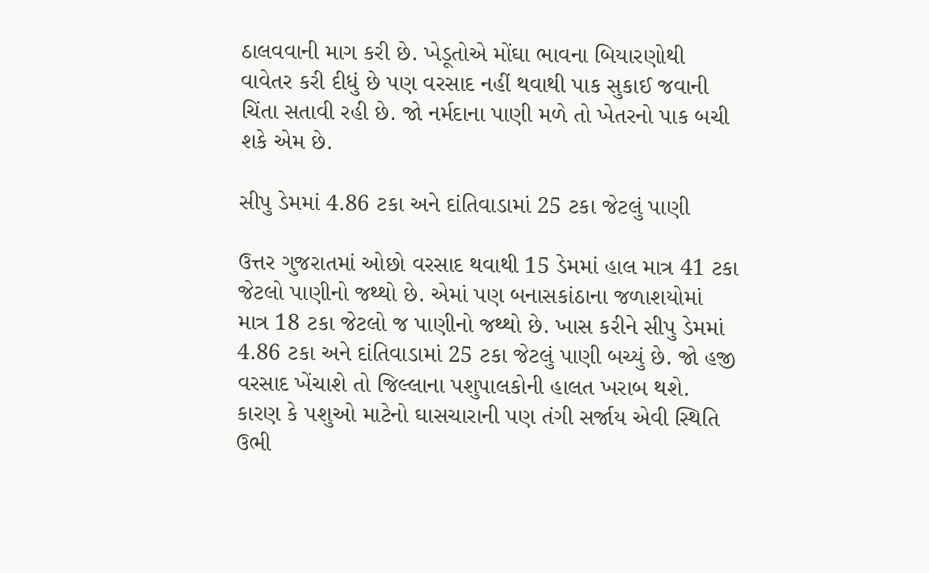ઠાલવવાની માગ કરી છે. ખેડૂતોએ મોંઘા ભાવના બિયારણોથી વાવેતર કરી દીધું છે પણ વરસાદ નહીં થવાથી પાક સુકાઈ જવાની ચિંતા સતાવી રહી છે. જો નર્મદાના પાણી મળે તો ખેતરનો પાક બચી શકે એમ છે.

સીપુ ડેમમાં 4.86 ટકા અને દાંતિવાડામાં 25 ટકા જેટલું પાણી

ઉત્તર ગુજરાતમાં ઓછો વરસાદ થવાથી 15 ડેમમાં હાલ માત્ર 41 ટકા જેટલો પાણીનો જથ્થો છે. એમાં પણ બનાસકાંઠાના જળાશયોમાં માત્ર 18 ટકા જેટલો જ પાણીનો જથ્થો છે. ખાસ કરીને સીપુ ડેમમાં 4.86 ટકા અને દાંતિવાડામાં 25 ટકા જેટલું પાણી બચ્યું છે. જો હજી વરસાદ ખેંચાશે તો જિલ્લાના પશુપાલકોની હાલત ખરાબ થશે. કારણ કે પશુઓ માટેનો ઘાસચારાની પણ તંગી સર્જાય એવી સ્થિતિ ઉભી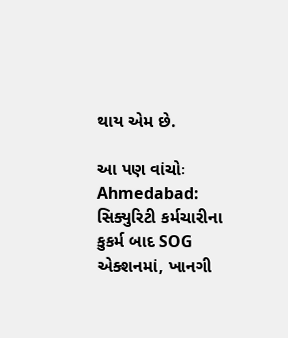થાય એમ છે.

આ પણ વાંચોઃ Ahmedabad: સિક્યુરિટી કર્મચારીના કુકર્મ બાદ SOG એક્શનમાં, ખાનગી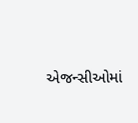એજન્સીઓમાં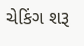ચેકિંગ શરૂ